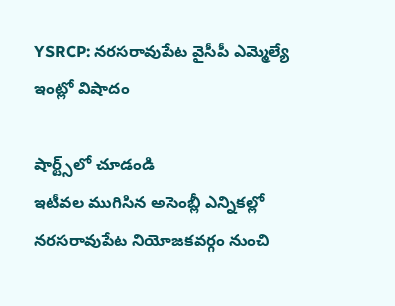YSRCP: నరసరావుపేట వైసీపీ ఎమ్మెల్యే ఇంట్లో విషాదం

షార్ట్స్‌లో చూడండి
ఇటీవల ముగిసిన అసెంబ్లీ ఎన్నికల్లో నరసరావుపేట నియోజకవర్గం నుంచి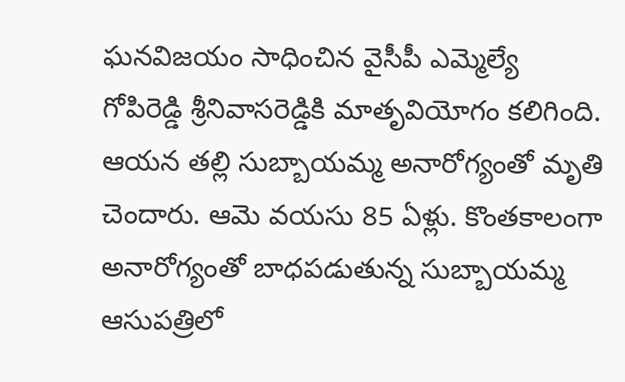ఘనవిజయం సాధించిన వైసీపీ ఎమ్మెల్యే గోపిరెడ్డి శ్రీనివాసరెడ్డికి మాతృవియోగం కలిగింది. ఆయన తల్లి సుబ్బాయమ్మ అనారోగ్యంతో మృతి చెందారు. ఆమె వయసు 85 ఏళ్లు. కొంతకాలంగా అనారోగ్యంతో బాధపడుతున్న సుబ్బాయమ్మ ఆసుపత్రిలో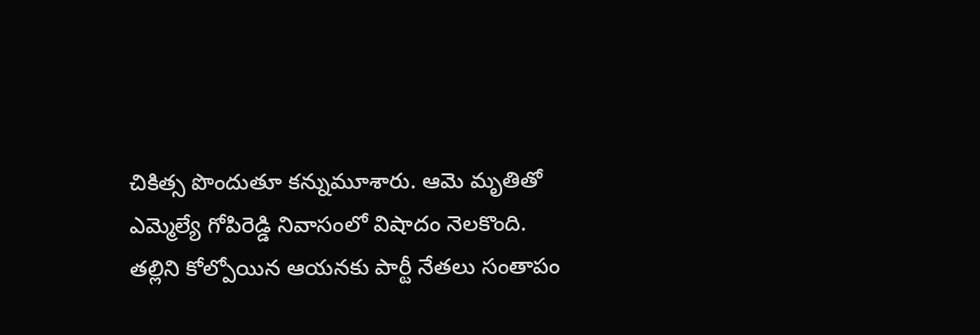చికిత్స పొందుతూ కన్నుమూశారు. ఆమె మృతితో ఎమ్మెల్యే గోపిరెడ్డి నివాసంలో విషాదం నెలకొంది. తల్లిని కోల్పోయిన ఆయనకు పార్టీ నేతలు సంతాపం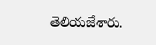తెలియజేశారు.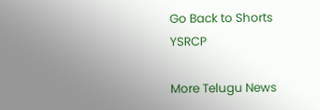Go Back to Shorts
YSRCP

More Telugu News